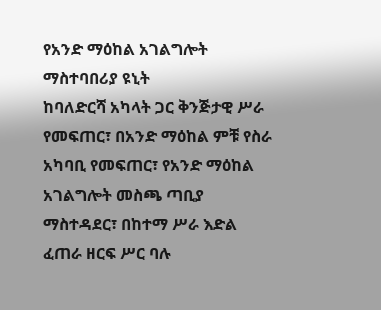የአንድ ማዕከል አገልግሎት ማስተባበሪያ ዩኒት
ከባለድርሻ አካላት ጋር ቅንጅታዊ ሥራ የመፍጠር፣ በአንድ ማዕከል ምቹ የስራ አካባቢ የመፍጠር፣ የአንድ ማዕከል አገልግሎት መስጫ ጣቢያ ማስተዳደር፣ በከተማ ሥራ እድል ፈጠራ ዘርፍ ሥር ባሉ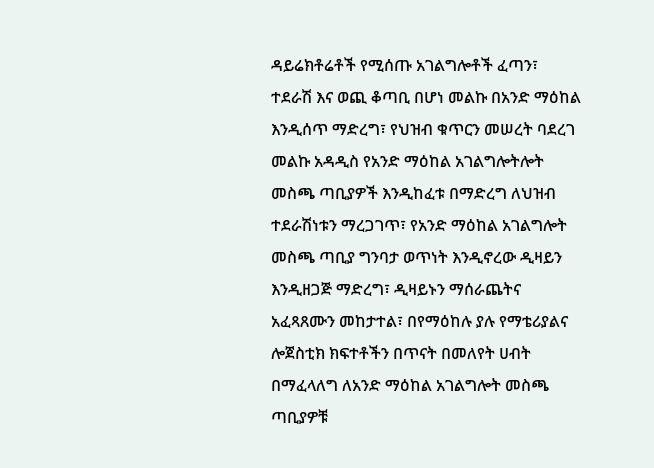ዳይሬክቶሬቶች የሚሰጡ አገልግሎቶች ፈጣን፣ ተደራሽ እና ወጪ ቆጣቢ በሆነ መልኩ በአንድ ማዕከል እንዲሰጥ ማድረግ፣ የህዝብ ቁጥርን መሠረት ባደረገ መልኩ አዳዲስ የአንድ ማዕከል አገልግሎትሎት መስጫ ጣቢያዎች እንዲከፈቱ በማድረግ ለህዝብ ተደራሽነቱን ማረጋገጥ፣ የአንድ ማዕከል አገልግሎት መስጫ ጣቢያ ግንባታ ወጥነት እንዲኖረው ዲዛይን እንዲዘጋጅ ማድረግ፣ ዲዛይኑን ማሰራጨትና አፈጻጸሙን መከታተል፣ በየማዕከሉ ያሉ የማቴሪያልና ሎጀስቲክ ክፍተቶችን በጥናት በመለየት ሀብት በማፈላለግ ለአንድ ማዕከል አገልግሎት መስጫ ጣቢያዎቹ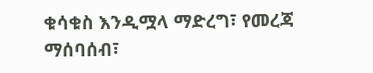ቁሳቁስ እንዲሟላ ማድረግ፣ የመረጃ ማሰባሰብ፣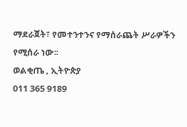ማደራጀት፣ የመተንተንና የማሰራጨት ሥራዎችን የሚሰራ ነው፡፡
ወልቂጤ , ኢትዮጵያ
011 365 9189